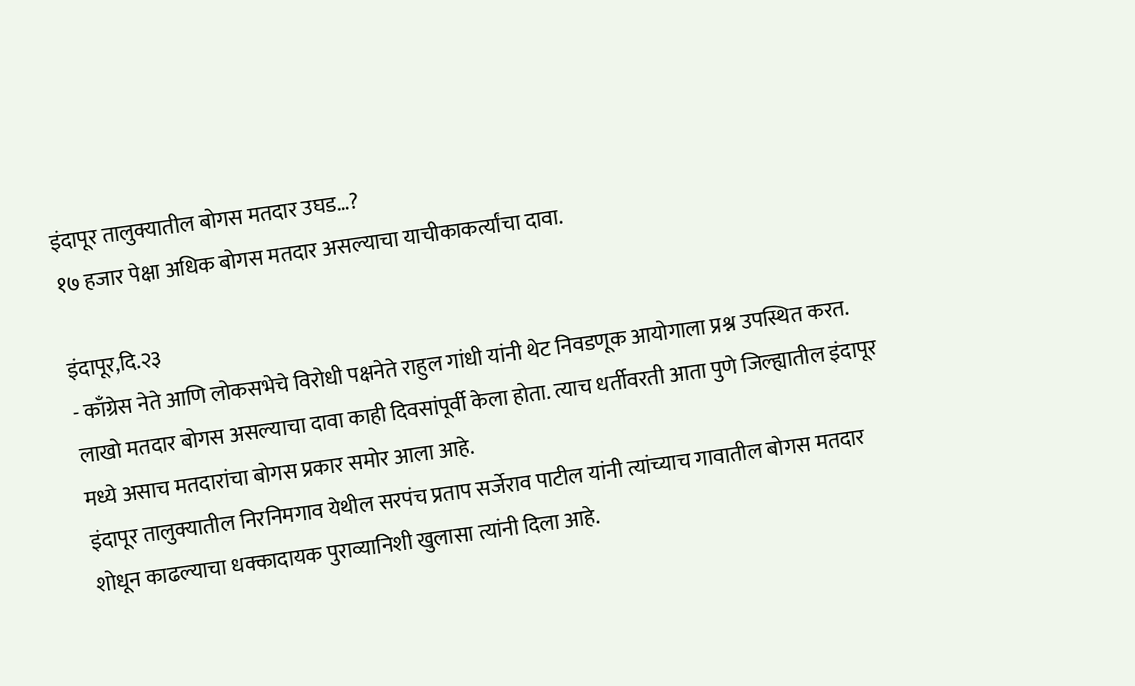इंदापूर तालुक्यातील बोगस मतदार उघड…?
१७ हजार पेक्षा अधिक बोगस मतदार असल्याचा याचीकाकर्त्यांचा दावा.

इंदापूर,दि.२३
- काँग्रेस नेते आणि लोकसभेचे विरोधी पक्षनेते राहुल गांधी यांनी थेट निवडणूक आयोगाला प्रश्न उपस्थित करत. लाखो मतदार बोगस असल्याचा दावा काही दिवसांपूर्वी केला होता. त्याच धर्तीवरती आता पुणे जिल्ह्यातील इंदापूर मध्ये असाच मतदारांचा बोगस प्रकार समोर आला आहे.
इंदापूर तालुक्यातील निरनिमगाव येथील सरपंच प्रताप सर्जेराव पाटील यांनी त्यांच्याच गावातील बोगस मतदार शोधून काढल्याचा धक्कादायक पुराव्यानिशी खुलासा त्यांनी दिला आहे.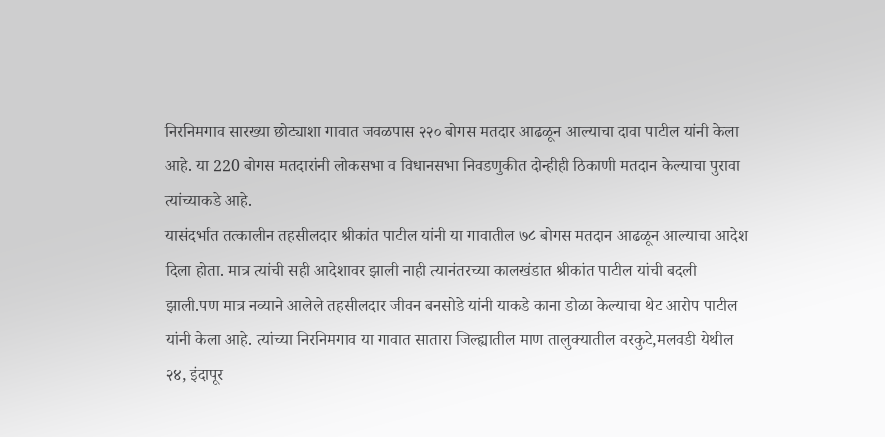निरनिमगाव सारख्या छोट्याशा गावात जवळपास २२० बोगस मतदार आढळून आल्याचा दावा पाटील यांनी केला आहे. या 220 बोगस मतदारांनी लोकसभा व विधानसभा निवडणुकीत दोन्हीही ठिकाणी मतदान केल्याचा पुरावा त्यांच्याकडे आहे.
यासंदर्भात तत्कालीन तहसीलदार श्रीकांत पाटील यांनी या गावातील ७८ बोगस मतदान आढळून आल्याचा आदेश दिला होता. मात्र त्यांची सही आदेशावर झाली नाही त्यानंतरच्या कालखंडात श्रीकांत पाटील यांची बदली झाली.पण मात्र नव्याने आलेले तहसीलदार जीवन बनसोडे यांनी याकडे काना डोळा केल्याचा थेट आरोप पाटील यांनी केला आहे. त्यांच्या निरनिमगाव या गावात सातारा जिल्ह्यातील माण तालुक्यातील वरकुटे,मलवडी येथील २४, इंदापूर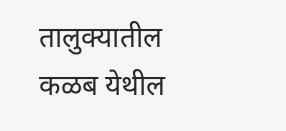तालुक्यातील कळब येथील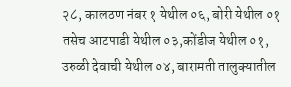२८, कालठण नंबर १ येथील ०६, बोरी येथील ०१ तसेच आटपाडी येथील ०३,कोंडीज येथील ०१, उरुळी देवाची येथील ०४, बारामती तालुक्यातील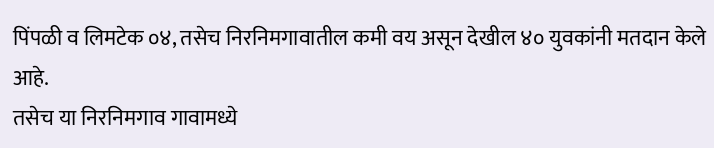पिंपळी व लिमटेक ०४, तसेच निरनिमगावातील कमी वय असून देखील ४० युवकांनी मतदान केले आहे.
तसेच या निरनिमगाव गावामध्ये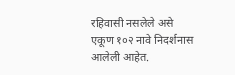रहिवासी नसलेले असे एकूण १०२ नावे निदर्शनास आलेली आहेत.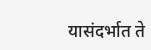यासंदर्भात ते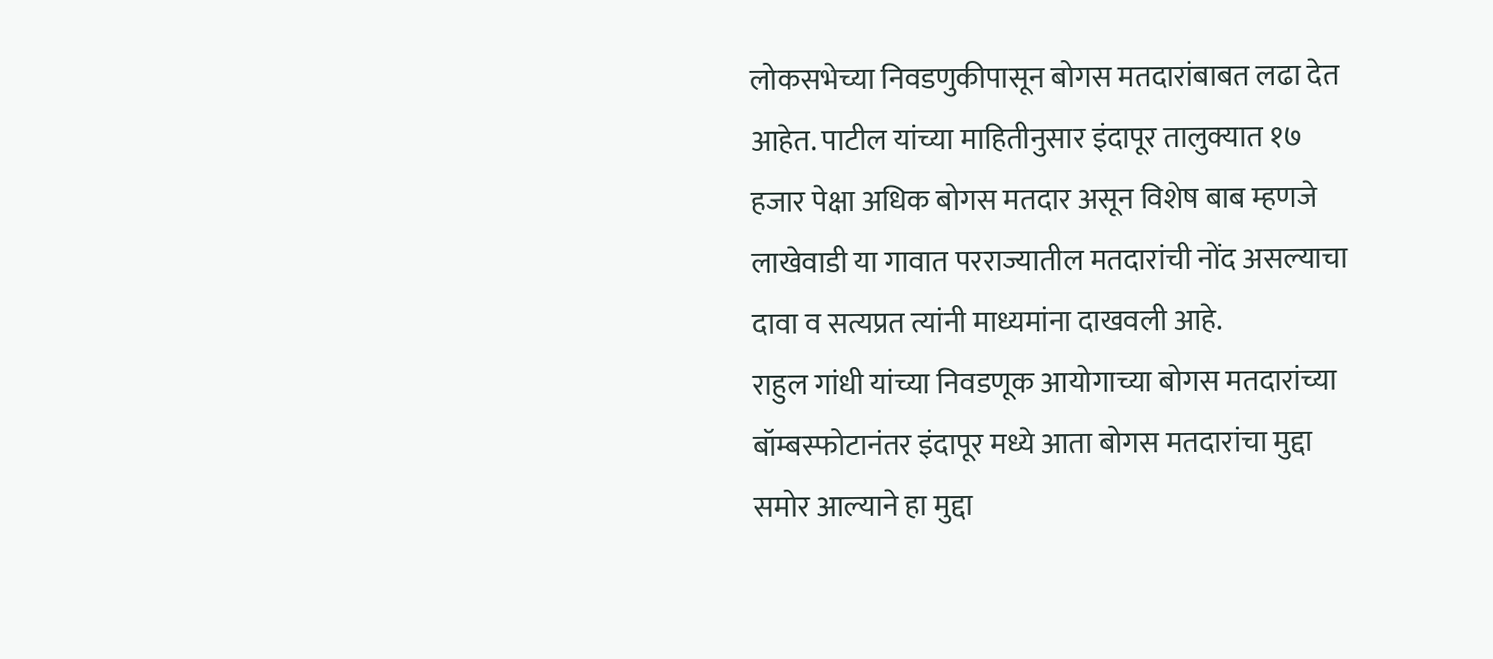लोकसभेच्या निवडणुकीपासून बोगस मतदारांबाबत लढा देत आहेत. पाटील यांच्या माहितीनुसार इंदापूर तालुक्यात १७ हजार पेक्षा अधिक बोगस मतदार असून विशेष बाब म्हणजे लाखेवाडी या गावात परराज्यातील मतदारांची नोंद असल्याचा दावा व सत्यप्रत त्यांनी माध्यमांना दाखवली आहे.
राहुल गांधी यांच्या निवडणूक आयोगाच्या बोगस मतदारांच्या बॉम्बस्फोटानंतर इंदापूर मध्ये आता बोगस मतदारांचा मुद्दा समोर आल्याने हा मुद्दा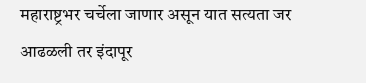महाराष्ट्रभर चर्चेला जाणार असून यात सत्यता जर आढळली तर इंदापूर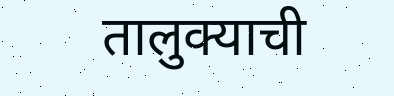तालुक्याची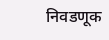निवडणूक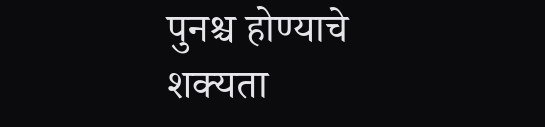पुनश्च होण्याचे शक्यता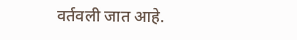वर्तवली जात आहे.